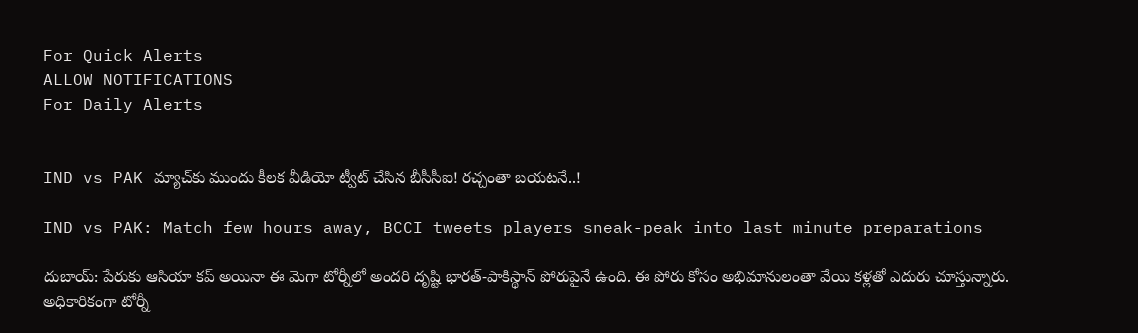For Quick Alerts
ALLOW NOTIFICATIONS
For Daily Alerts


IND vs PAK మ్యాచ్‌కు ముందు కీలక వీడియో ట్వీట్ చేసిన బీసీసీఐ! రచ్చంతా బయటనే..!

IND vs PAK: Match few hours away, BCCI tweets players sneak-peak into last minute preparations

దుబాయ్: పేరుకు ఆసియా కప్ అయినా ఈ మెగా టోర్నీలో అందరి దృష్టి భారత్-పాకిస్థాన్ పోరుపైనే ఉంది. ఈ పోరు కోసం అభిమానులంతా వేయి కళ్లతో ఎదురు చూస్తున్నారు. అధికారికంగా టోర్నీ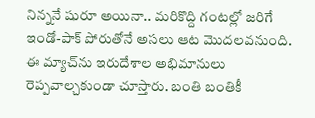నిన్ననే షురూ అయినా.. మరికొద్ది గంటల్లో జరిగే ఇండో-పాక్ పోరుతోనే అసలు ఆట మొదలవనుంది. ఈ మ్యాచ్‌ను ఇరుదేశాల అభిమానులు రెప్పవాల్చకుండా చూస్తారు. బంతి బంతికీ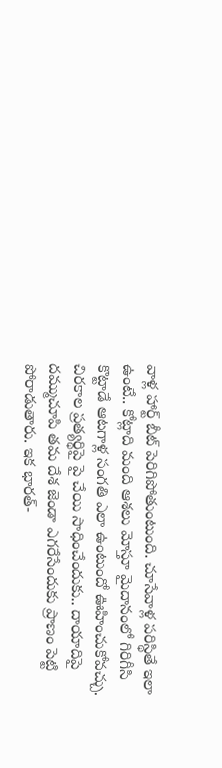వాళ్ల హార్ట్ బీట్ పెరిగిపోతుంటుంది. చూసేవాళ్ల పరిస్థితే ఇలా ఉంటే.. కోట్లాది మంది ఆశలు మోస్తూ మైదానంలో గిరిగీసి కొట్టాడే ఆటగాళ్ల సంగతి ఎలా ఉంటుందో ఊహించుకోవచ్చు. చిరకాల ప్రత్యర్థిపై పై చేయి సాధించేందుకు.. దాయాదిపై దమ్ముచూపి తమ దేశ జెండా ఎగరేసేందుకు ప్రాణం పెట్టి పోరాడుతారు. ఇక భారత్-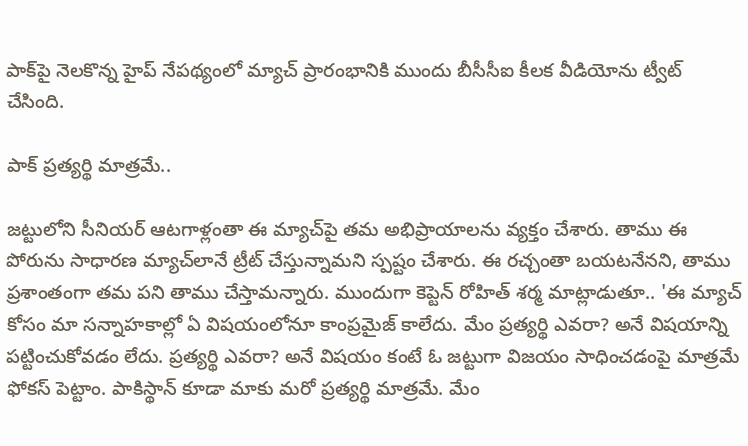పాక్‌పై నెలకొన్న హైప్ నేపథ్యంలో మ్యాచ్ ప్రారంభానికి ముందు బీసీసీఐ కీలక వీడియోను ట్వీట్ చేసింది.

పాక్ ప్రత్యర్థి మాత్రమే..

జట్టులోని సీనియర్ ఆటగాళ్లంతా ఈ మ్యాచ్‌పై తమ అభిప్రాయాలను వ్యక్తం చేశారు. తాము ఈ పోరును సాధారణ మ్యాచ్‌లానే ట్రీట్ చేస్తున్నామని స్పష్టం చేశారు. ఈ రచ్చంతా బయటనేనని, తాము ప్రశాంతంగా తమ పని తాము చేస్తామన్నారు. ముందుగా కెప్టెన్ రోహిత్ శర్మ మాట్లాడుతూ.. 'ఈ మ్యాచ్ కోసం మా సన్నాహకాల్లో ఏ విషయంలోనూ కాంప్రమైజ్ కాలేదు. మేం ప్రత్యర్థి ఎవరా? అనే విషయాన్ని పట్టించుకోవడం లేదు. ప్రత్యర్థి ఎవరా? అనే విషయం కంటే ఓ జట్టుగా విజయం సాధించడంపై మాత్రమే ఫోకస్ పెట్టాం. పాకిస్థాన్‌ కూడా మాకు మరో ప్రత్యర్థి మాత్రమే. మేం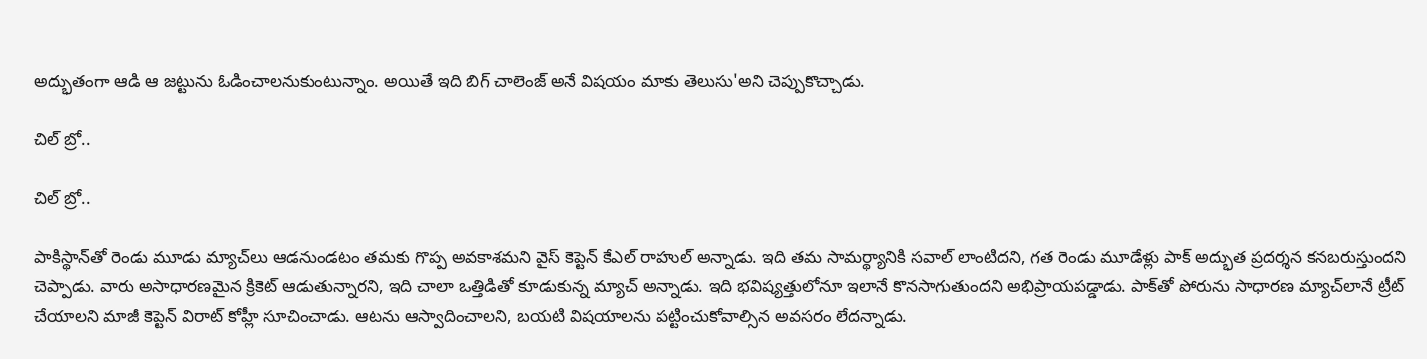అద్భుతంగా ఆడి ఆ జట్టును ఓడించాలనుకుంటున్నాం. అయితే ఇది బిగ్ చాలెంజ్ అనే విషయం మాకు తెలుసు'అని చెప్పుకొచ్చాడు.

చిల్ బ్రో..

చిల్ బ్రో..

పాకిస్థాన్‌తో రెండు మూడు మ్యాచ్‌లు ఆడనుండటం తమకు గొప్ప అవకాశమని వైస్ కెప్టెన్ కేఎల్ రాహుల్ అన్నాడు. ఇది తమ సామర్థ్యానికి సవాల్ లాంటిదని, గత రెండు మూడేళ్లు పాక్ అద్భుత ప్రదర్శన కనబరుస్తుందని చెప్పాడు. వారు అసాధారణమైన క్రికెట్ ఆడుతున్నారని, ఇది చాలా ఒత్తిడితో కూడుకున్న మ్యాచ్‌ అన్నాడు. ఇది భవిష్యత్తులోనూ ఇలానే కొనసాగుతుందని అభిప్రాయపడ్డాడు. పాక్‌తో పోరును సాధారణ మ్యాచ్‌లానే ట్రీట్ చేయాలని మాజీ కెప్టెన్ విరాట్ కోహ్లీ సూచించాడు. ఆటను ఆస్వాదించాలని, బయటి విషయాలను పట్టించుకోవాల్సిన అవసరం లేదన్నాడు.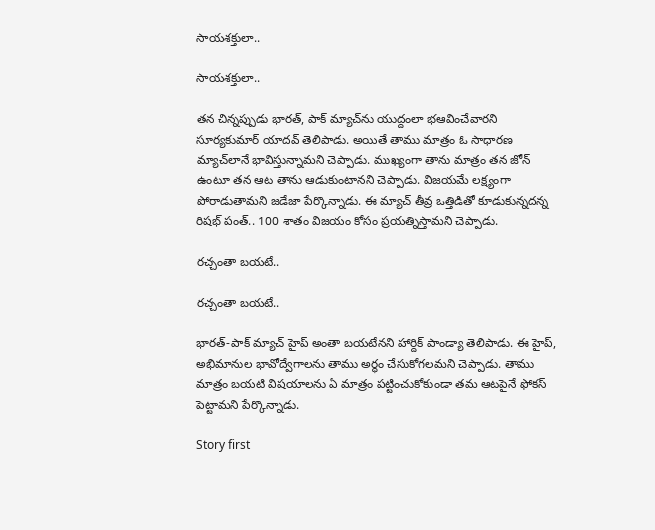సాయశక్తులా..

సాయశక్తులా..

తన చిన్నప్పుడు భారత్, పాక్ మ్యాచ్‌ను యుద్దంలా భఆవించేవారని సూర్యకుమార్ యాదవ్ తెలిపాడు. అయితే తాము మాత్రం ఓ సాధారణ మ్యాచ్‌లానే భావిస్తున్నామని చెప్పాడు. ముఖ్యంగా తాను మాత్రం తన జోన్ ఉంటూ తన ఆట తాను ఆడుకుంటానని చెప్పాడు. విజయమే లక్ష్యంగా పోరాడుతామని జడేజా పేర్కొన్నాడు. ఈ మ్యాచ్ తీవ్ర ఒత్తిడితో కూడుకున్నదన్న రిషభ్ పంత్.. 100 శాతం విజయం కోసం ప్రయత్నిస్తామని చెప్పాడు.

రచ్చంతా బయటే..

రచ్చంతా బయటే..

భారత్-పాక్ మ్యాచ్ హైప్ అంతా బయటేనని హార్దిక్ పాండ్యా తెలిపాడు. ఈ హైప్‌, అభిమానుల భావోద్వేగాలను తాము అర్థం చేసుకోగలమని చెప్పాడు. తాము మాత్రం బయటి విషయాలను ఏ మాత్రం పట్టించుకోకుండా తమ ఆటపైనే ఫోకస్ పెట్టామని పేర్కొన్నాడు.

Story first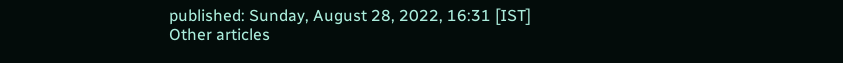published: Sunday, August 28, 2022, 16:31 [IST]
Other articles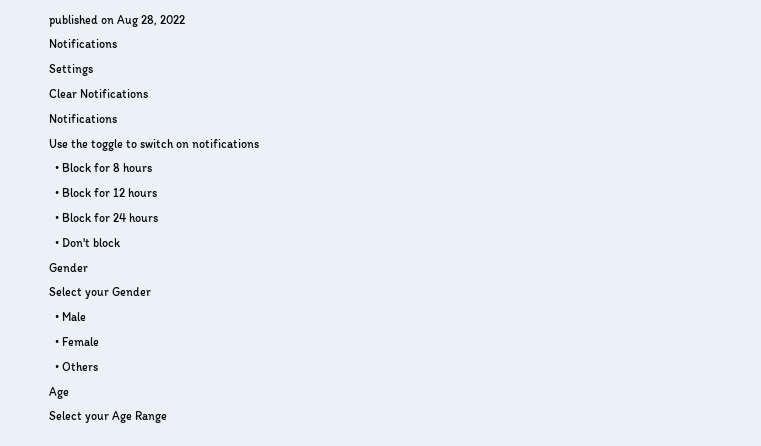published on Aug 28, 2022
Notifications
Settings
Clear Notifications
Notifications
Use the toggle to switch on notifications
  • Block for 8 hours
  • Block for 12 hours
  • Block for 24 hours
  • Don't block
Gender
Select your Gender
  • Male
  • Female
  • Others
Age
Select your Age Range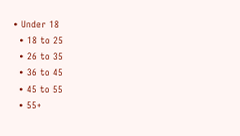• Under 18
  • 18 to 25
  • 26 to 35
  • 36 to 45
  • 45 to 55
  • 55+